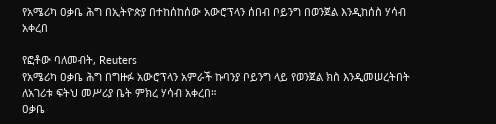የአሜሪካ ዐቃቤ ሕግ በኢትዮጵያ በተከሰከሰው አውሮፕላን ሰበብ ቦይንግ በወንጀል እንዲከሰስ ሃሳብ አቀረበ

የፎቶው ባለመብት, Reuters
የአሜሪካ ዐቃቤ ሕግ በግዙፉ አውሮፕላን አምራች ኩባንያ ቦይንግ ላይ የወንጀል ክስ እንዲመሠረትበት ለአገሪቱ ፍትህ መሥሪያ ቤት ምክረ ሃሳብ አቀረበ።
ዐቃቤ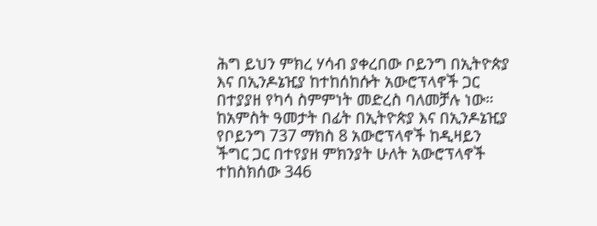ሕግ ይህን ምክረ ሃሳብ ያቀረበው ቦይንግ በኢትዮጵያ እና በኢንዶኔዢያ ከተከሰከሱት አውሮፕላኖች ጋር በተያያዘ የካሳ ስምምነት መድረስ ባለመቻሉ ነው።
ከአምስት ዓመታት በፊት በኢትዮጵያ እና በኢንዶኔዢያ የቦይንግ 737 ማክስ 8 አውሮፕላኖች ከዲዛይን ችግር ጋር በተየያዘ ምክንያት ሁለት አውሮፕላኖች ተከስክሰው 346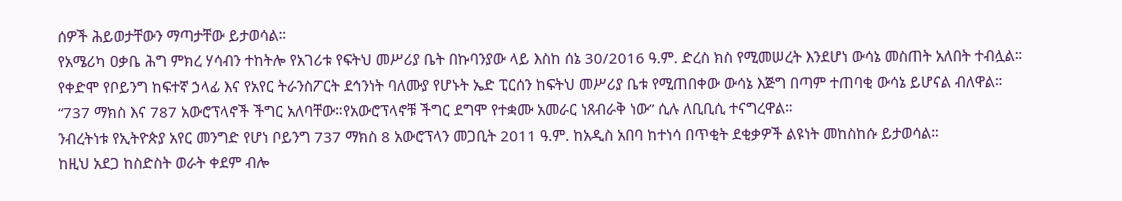ሰዎች ሕይወታቸውን ማጣታቸው ይታወሳል።
የአሜሪካ ዐቃቤ ሕግ ምክረ ሃሳብን ተከትሎ የአገሪቱ የፍትህ መሥሪያ ቤት በኩባንያው ላይ እስከ ሰኔ 30/2016 ዓ.ም. ድረስ ክስ የሚመሠረት እንደሆነ ውሳኔ መስጠት አለበት ተብሏል።
የቀድሞ የቦይንግ ከፍተኛ ኃላፊ እና የአየር ትራንስፖርት ደኅንነት ባለሙያ የሆኑት ኤድ ፒርሰን ከፍትህ መሥሪያ ቤቱ የሚጠበቀው ውሳኔ እጅግ በጣም ተጠባቂ ውሳኔ ይሆናል ብለዋል።
“737 ማክስ እና 787 አውሮፕላኖች ችግር አለባቸው።የአውሮፕላኖቹ ችግር ደግሞ የተቋሙ አመራር ነጸብራቅ ነው” ሲሉ ለቢቢሲ ተናግረዋል።
ንብረትነቱ የኢትዮጵያ አየር መንግድ የሆነ ቦይንግ 737 ማክስ 8 አውሮፕላን መጋቢት 2011 ዓ.ም. ከአዲስ አበባ ከተነሳ በጥቂት ደቂቃዎች ልዩነት መከስከሱ ይታወሳል።
ከዚህ አደጋ ከስድስት ወራት ቀደም ብሎ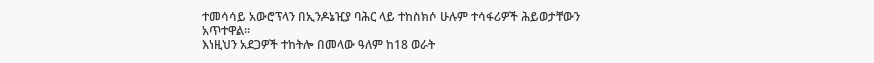ተመሳሳይ አውሮፕላን በኢንዶኔዢያ ባሕር ላይ ተከስክሶ ሁሉም ተሳፋሪዎች ሕይወታቸውን አጥተዋል።
እነዚህን አደጋዎች ተከትሎ በመላው ዓለም ከ18 ወራት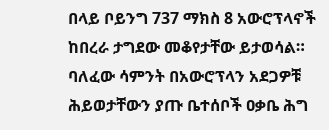በላይ ቦይንግ 737 ማክስ 8 አውሮፕላኖች ከበረራ ታግደው መቆየታቸው ይታወሳል።
ባለፈው ሳምንት በአውሮፕላን አደጋዎቹ ሕይወታቸውን ያጡ ቤተሰቦች ዐቃቤ ሕግ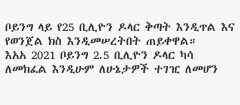ቦይንግ ላይ የ25 ቢሊዮን ዶላር ቅጣት እንዲጥል እና የወንጀል ክስ እንዲመሠረትበት ጠይቀዋል።
እአአ 2021 ቦይንግ 2.5 ቢሊዮን ዶላር ካሳ ለመክፈል እንዲሁም ለሁኔታዎች ተገዢ ለመሆን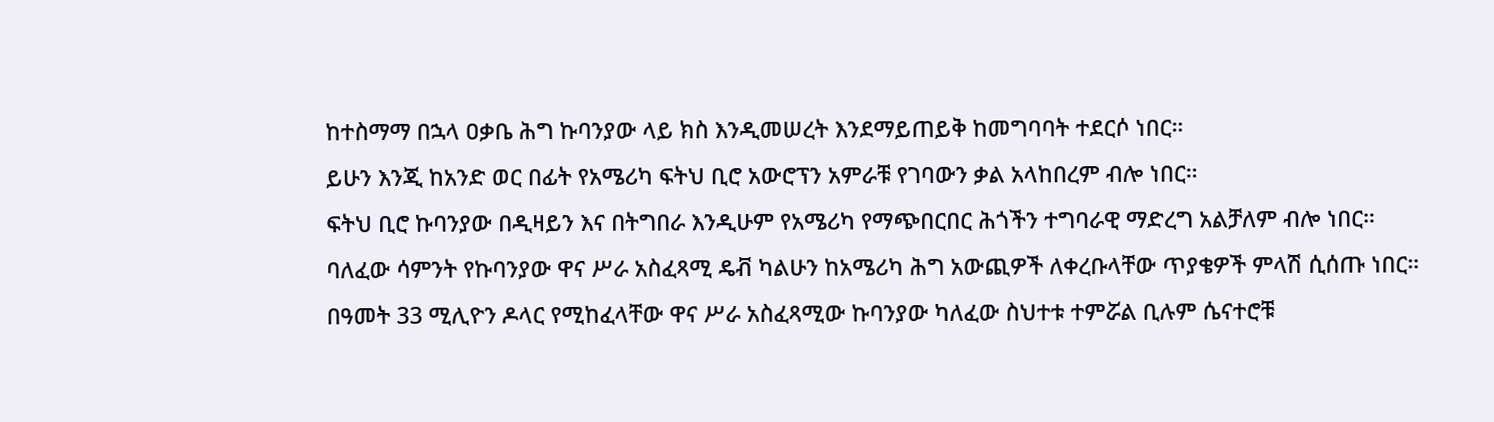ከተስማማ በኋላ ዐቃቤ ሕግ ኩባንያው ላይ ክስ እንዲመሠረት እንደማይጠይቅ ከመግባባት ተደርሶ ነበር።
ይሁን እንጂ ከአንድ ወር በፊት የአሜሪካ ፍትህ ቢሮ አውሮፕን አምራቹ የገባውን ቃል አላከበረም ብሎ ነበር።
ፍትህ ቢሮ ኩባንያው በዲዛይን እና በትግበራ እንዲሁም የአሜሪካ የማጭበርበር ሕጎችን ተግባራዊ ማድረግ አልቻለም ብሎ ነበር።
ባለፈው ሳምንት የኩባንያው ዋና ሥራ አስፈጻሚ ዴቭ ካልሁን ከአሜሪካ ሕግ አውጪዎች ለቀረቡላቸው ጥያቄዎች ምላሽ ሲሰጡ ነበር።
በዓመት 33 ሚሊዮን ዶላር የሚከፈላቸው ዋና ሥራ አስፈጻሚው ኩባንያው ካለፈው ስህተቱ ተምሯል ቢሉም ሴናተሮቹ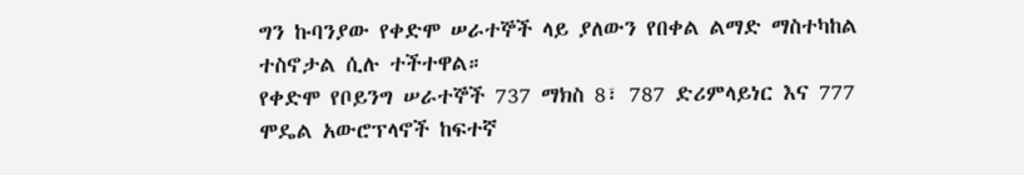ግን ኩባንያው የቀድሞ ሠራተኞች ላይ ያለውን የበቀል ልማድ ማስተካከል ተስኖታል ሲሉ ተችተዋል።
የቀድሞ የቦይንግ ሠራተኞች 737 ማክስ 8፣ 787 ድሪምላይነር እና 777 ሞዴል አውሮፕላኖች ከፍተኛ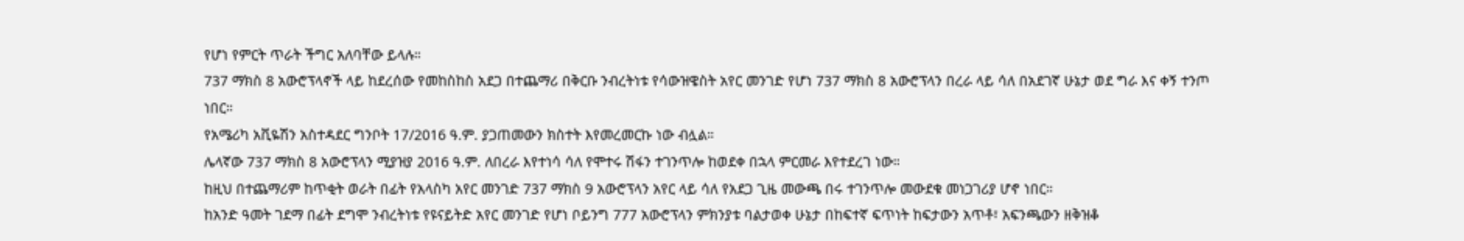የሆነ የምርት ጥራት ችግር አለባቸው ይላሉ።
737 ማክስ 8 አውሮፕላኖች ላይ ከደረሰው የመከስከስ አደጋ በተጨማሪ በቅርቡ ንብረትነቱ የሳውዝዌስት አየር መንገድ የሆነ 737 ማክስ 8 አውሮፕላን በረራ ላይ ሳለ በአደገኛ ሁኔታ ወደ ግራ እና ቀኝ ተንጦ ነበር።
የአሜሪካ አቪዬሽን አስተዳደር ግንቦት 17/2016 ዓ.ም. ያጋጠመውን ክስተት እየመረመርኩ ነው ብሏል።
ሌላኛው 737 ማክስ 8 አውሮፕላን ሚያዝያ 2016 ዓ.ም. ለበረራ እየተነሳ ሳለ የሞተሩ ሽፋን ተገንጥሎ ከወደቀ በኋላ ምርመራ እየተደረገ ነው።
ከዚህ በተጨማሪም ከጥቂት ወራት በፊት የአላስካ አየር መንገድ 737 ማክስ 9 አውሮፕላን አየር ላይ ሳለ የአደጋ ጊዜ መውጫ በሩ ተገንጥሎ መውደቁ መነጋገሪያ ሆኖ ነበር።
ከአንድ ዓመት ገደማ በፊት ደግሞ ንብረትነቱ የዩናይትድ አየር መንገድ የሆነ ቦይንግ 777 አውሮፕላን ምክንያቱ ባልታወቀ ሁኔታ በከፍተኛ ፍጥነት ከፍታውን አጥቶ፣ አፍንጫውን ዘቅዝቆ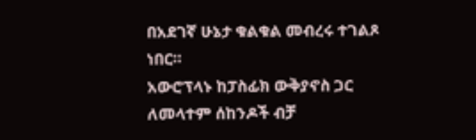በአደገኛ ሁኔታ ቁልቁል መብረሩ ተገልጾ ነበር።
አውሮፕላኑ ከፓስፊክ ውቅያኖስ ጋር ለመላተም ሰከንዶች ብቻ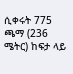ሲቀሩት 775 ጫማ (236 ሜትር) ከፍታ ላይ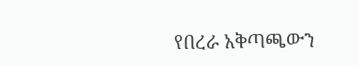የበረራ አቅጣጫውን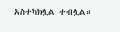አስተካክሏል ተብሏል።